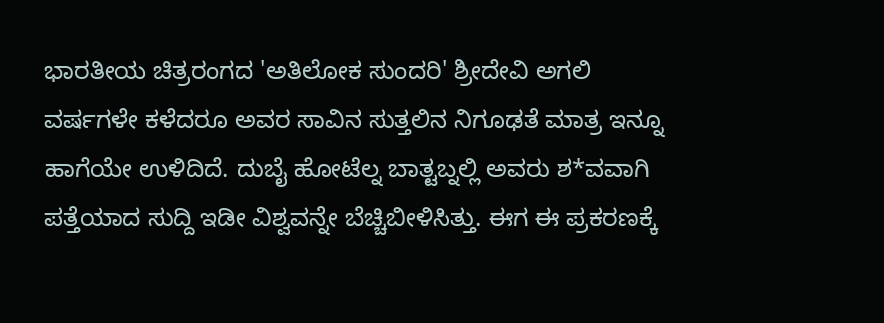ಭಾರತೀಯ ಚಿತ್ರರಂಗದ 'ಅತಿಲೋಕ ಸುಂದರಿ' ಶ್ರೀದೇವಿ ಅಗಲಿ ವರ್ಷಗಳೇ ಕಳೆದರೂ ಅವರ ಸಾವಿನ ಸುತ್ತಲಿನ ನಿಗೂಢತೆ ಮಾತ್ರ ಇನ್ನೂ ಹಾಗೆಯೇ ಉಳಿದಿದೆ. ದುಬೈ ಹೋಟೆಲ್ನ ಬಾತ್ಟಬ್ನಲ್ಲಿ ಅವರು ಶ*ವವಾಗಿ ಪತ್ತೆಯಾದ ಸುದ್ದಿ ಇಡೀ ವಿಶ್ವವನ್ನೇ ಬೆಚ್ಚಿಬೀಳಿಸಿತ್ತು. ಈಗ ಈ ಪ್ರಕರಣಕ್ಕೆ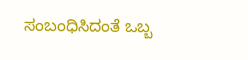ಸಂಬಂಧಿಸಿದಂತೆ ಒಬ್ಬ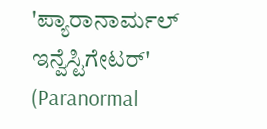'ಪ್ಯಾರಾನಾರ್ಮಲ್ ಇನ್ವೆಸ್ಟಿಗೇಟರ್' (Paranormal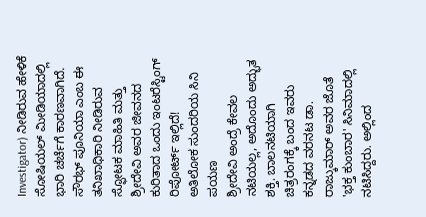Investigator) ನೀಡಿರುವ ಹೇಳಿಕೆ ಸೋಷಿಯಲ್ ಮೀಡಿಯಾದಲ್ಲಿ ಭಾರಿ ಚರ್ಚೆಗೆ ಕಾರಣವಾಗಿದೆ.
ಸೌರಭ್ ಪೂನಿಯಾ ಎಂಬ ಈ ತನಿಖಾಧಿಕಾರಿ ನೀಡಿರುವ ಸ್ಫೋಟಕ ಮಾಹಿತಿ ಮತ್ತು ಶ್ರೀದೇವಿ ಅವರ ಜೀವನದ ಕುರಿತಾದ ಒಂದು ಇಂಟರೆಸ್ಟಿಂಗ್ ರಿಪೋರ್ಟ್ ಇಲ್ಲಿದೆ!
ಅತಿಲೋಕ ಸುಂದರಿಯ ಸಿನಿ ಪಯಣ
ಶ್ರೀದೇವಿ ಅಂದ್ರೆ ಕೇವಲ ನಟಿಯಲ್ಲ, ಅದೊಂದು ಅದ್ಭುತ ಶಕ್ತಿ. ಬಾಲನಟಿಯಾಗಿ ಚಿತ್ರರಂಗಕ್ಕೆ ಬಂದ ಇವರು ಕನ್ನಡದ ವರನಟ ಡಾ. ರಾಜ್ಕುಮಾರ್ ಅವರ ಜೊತೆ 'ಭಕ್ತ ಕುಂಬಾರ' ಸಿನಿಮಾದಲ್ಲಿ ನಟಿಸಿದ್ದರು. ಅಲ್ಲಿಂದ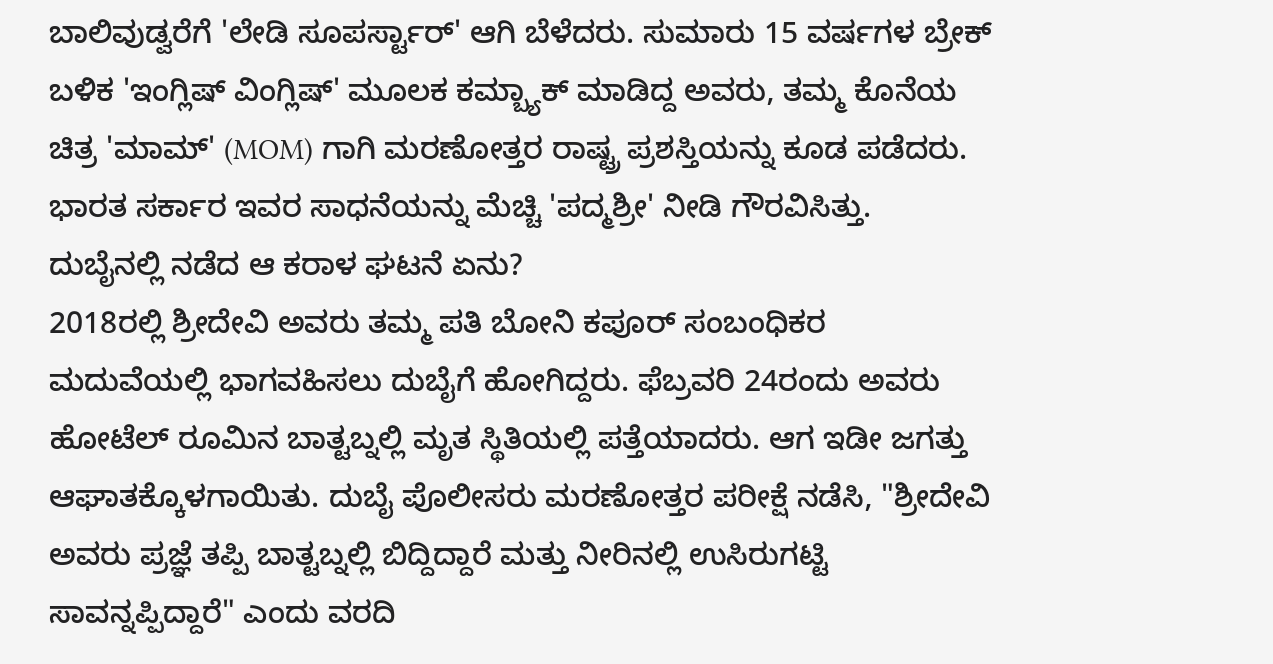ಬಾಲಿವುಡ್ವರೆಗೆ 'ಲೇಡಿ ಸೂಪರ್ಸ್ಟಾರ್' ಆಗಿ ಬೆಳೆದರು. ಸುಮಾರು 15 ವರ್ಷಗಳ ಬ್ರೇಕ್ ಬಳಿಕ 'ಇಂಗ್ಲಿಷ್ ವಿಂಗ್ಲಿಷ್' ಮೂಲಕ ಕಮ್ಬ್ಯಾಕ್ ಮಾಡಿದ್ದ ಅವರು, ತಮ್ಮ ಕೊನೆಯ ಚಿತ್ರ 'ಮಾಮ್' (MOM) ಗಾಗಿ ಮರಣೋತ್ತರ ರಾಷ್ಟ್ರ ಪ್ರಶಸ್ತಿಯನ್ನು ಕೂಡ ಪಡೆದರು. ಭಾರತ ಸರ್ಕಾರ ಇವರ ಸಾಧನೆಯನ್ನು ಮೆಚ್ಚಿ 'ಪದ್ಮಶ್ರೀ' ನೀಡಿ ಗೌರವಿಸಿತ್ತು.
ದುಬೈನಲ್ಲಿ ನಡೆದ ಆ ಕರಾಳ ಘಟನೆ ಏನು?
2018ರಲ್ಲಿ ಶ್ರೀದೇವಿ ಅವರು ತಮ್ಮ ಪತಿ ಬೋನಿ ಕಪೂರ್ ಸಂಬಂಧಿಕರ ಮದುವೆಯಲ್ಲಿ ಭಾಗವಹಿಸಲು ದುಬೈಗೆ ಹೋಗಿದ್ದರು. ಫೆಬ್ರವರಿ 24ರಂದು ಅವರು ಹೋಟೆಲ್ ರೂಮಿನ ಬಾತ್ಟಬ್ನಲ್ಲಿ ಮೃತ ಸ್ಥಿತಿಯಲ್ಲಿ ಪತ್ತೆಯಾದರು. ಆಗ ಇಡೀ ಜಗತ್ತು ಆಘಾತಕ್ಕೊಳಗಾಯಿತು. ದುಬೈ ಪೊಲೀಸರು ಮರಣೋತ್ತರ ಪರೀಕ್ಷೆ ನಡೆಸಿ, "ಶ್ರೀದೇವಿ ಅವರು ಪ್ರಜ್ಞೆ ತಪ್ಪಿ ಬಾತ್ಟಬ್ನಲ್ಲಿ ಬಿದ್ದಿದ್ದಾರೆ ಮತ್ತು ನೀರಿನಲ್ಲಿ ಉಸಿರುಗಟ್ಟಿ ಸಾವನ್ನಪ್ಪಿದ್ದಾರೆ" ಎಂದು ವರದಿ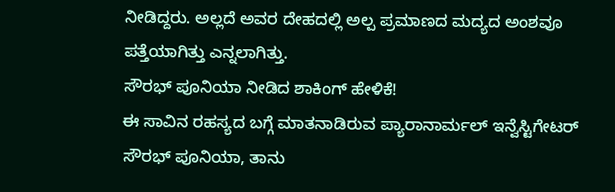ನೀಡಿದ್ದರು. ಅಲ್ಲದೆ ಅವರ ದೇಹದಲ್ಲಿ ಅಲ್ಪ ಪ್ರಮಾಣದ ಮದ್ಯದ ಅಂಶವೂ ಪತ್ತೆಯಾಗಿತ್ತು ಎನ್ನಲಾಗಿತ್ತು.
ಸೌರಭ್ ಪೂನಿಯಾ ನೀಡಿದ ಶಾಕಿಂಗ್ ಹೇಳಿಕೆ!
ಈ ಸಾವಿನ ರಹಸ್ಯದ ಬಗ್ಗೆ ಮಾತನಾಡಿರುವ ಪ್ಯಾರಾನಾರ್ಮಲ್ ಇನ್ವೆಸ್ಟಿಗೇಟರ್ ಸೌರಭ್ ಪೂನಿಯಾ, ತಾನು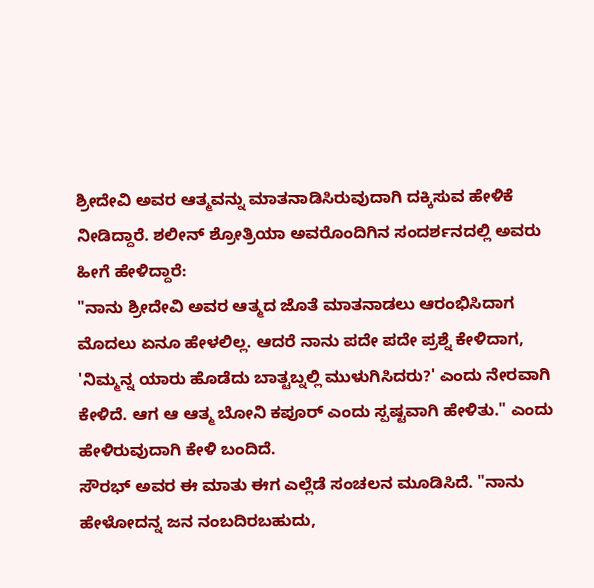ಶ್ರೀದೇವಿ ಅವರ ಆತ್ಮವನ್ನು ಮಾತನಾಡಿಸಿರುವುದಾಗಿ ದಕ್ಕಿಸುವ ಹೇಳಿಕೆ ನೀಡಿದ್ದಾರೆ. ಶಲೀನ್ ಶ್ರೋತ್ರಿಯಾ ಅವರೊಂದಿಗಿನ ಸಂದರ್ಶನದಲ್ಲಿ ಅವರು ಹೀಗೆ ಹೇಳಿದ್ದಾರೆ:
"ನಾನು ಶ್ರೀದೇವಿ ಅವರ ಆತ್ಮದ ಜೊತೆ ಮಾತನಾಡಲು ಆರಂಭಿಸಿದಾಗ ಮೊದಲು ಏನೂ ಹೇಳಲಿಲ್ಲ. ಆದರೆ ನಾನು ಪದೇ ಪದೇ ಪ್ರಶ್ನೆ ಕೇಳಿದಾಗ, 'ನಿಮ್ಮನ್ನ ಯಾರು ಹೊಡೆದು ಬಾತ್ಟಬ್ನಲ್ಲಿ ಮುಳುಗಿಸಿದರು?' ಎಂದು ನೇರವಾಗಿ ಕೇಳಿದೆ. ಆಗ ಆ ಆತ್ಮ ಬೋನಿ ಕಪೂರ್ ಎಂದು ಸ್ಪಷ್ಟವಾಗಿ ಹೇಳಿತು." ಎಂದು ಹೇಳಿರುವುದಾಗಿ ಕೇಳಿ ಬಂದಿದೆ.
ಸೌರಭ್ ಅವರ ಈ ಮಾತು ಈಗ ಎಲ್ಲೆಡೆ ಸಂಚಲನ ಮೂಡಿಸಿದೆ. "ನಾನು ಹೇಳೋದನ್ನ ಜನ ನಂಬದಿರಬಹುದು,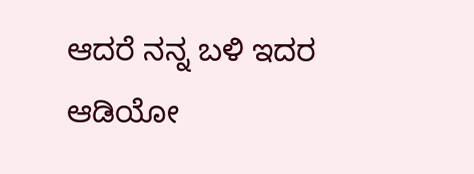ಆದರೆ ನನ್ನ ಬಳಿ ಇದರ ಆಡಿಯೋ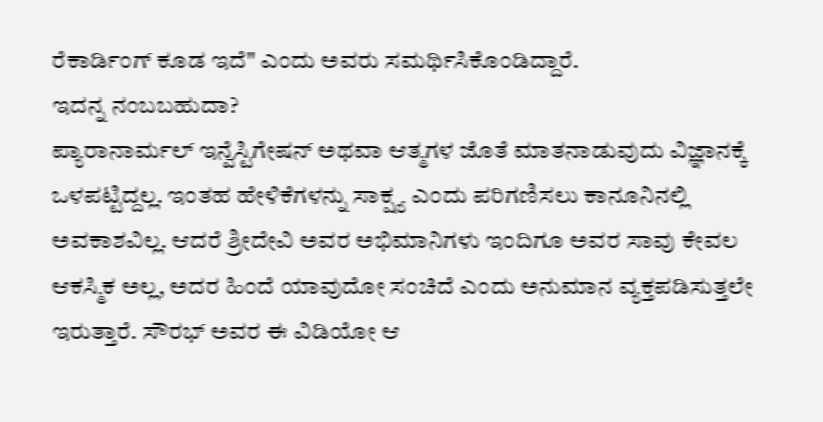ರೆಕಾರ್ಡಿಂಗ್ ಕೂಡ ಇದೆ" ಎಂದು ಅವರು ಸಮರ್ಥಿಸಿಕೊಂಡಿದ್ದಾರೆ.
ಇದನ್ನ ನಂಬಬಹುದಾ?
ಪ್ಯಾರಾನಾರ್ಮಲ್ ಇನ್ವೆಸ್ಟಿಗೇಷನ್ ಅಥವಾ ಆತ್ಮಗಳ ಜೊತೆ ಮಾತನಾಡುವುದು ವಿಜ್ಞಾನಕ್ಕೆ ಒಳಪಟ್ಟಿದ್ದಲ್ಲ. ಇಂತಹ ಹೇಳಿಕೆಗಳನ್ನು ಸಾಕ್ಷ್ಯ ಎಂದು ಪರಿಗಣಿಸಲು ಕಾನೂನಿನಲ್ಲಿ ಅವಕಾಶವಿಲ್ಲ. ಆದರೆ ಶ್ರೀದೇವಿ ಅವರ ಅಭಿಮಾನಿಗಳು ಇಂದಿಗೂ ಅವರ ಸಾವು ಕೇವಲ ಆಕಸ್ಮಿಕ ಅಲ್ಲ, ಅದರ ಹಿಂದೆ ಯಾವುದೋ ಸಂಚಿದೆ ಎಂದು ಅನುಮಾನ ವ್ಯಕ್ತಪಡಿಸುತ್ತಲೇ ಇರುತ್ತಾರೆ. ಸೌರಭ್ ಅವರ ಈ ವಿಡಿಯೋ ಆ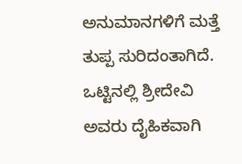ಅನುಮಾನಗಳಿಗೆ ಮತ್ತೆ ತುಪ್ಪ ಸುರಿದಂತಾಗಿದೆ.
ಒಟ್ಟಿನಲ್ಲಿ ಶ್ರೀದೇವಿ ಅವರು ದೈಹಿಕವಾಗಿ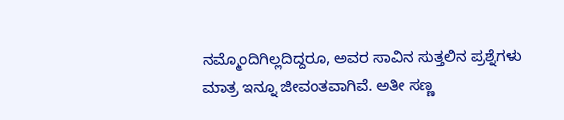ನಮ್ಮೊಂದಿಗಿಲ್ಲದಿದ್ದರೂ, ಅವರ ಸಾವಿನ ಸುತ್ತಲಿನ ಪ್ರಶ್ನೆಗಳು ಮಾತ್ರ ಇನ್ನೂ ಜೀವಂತವಾಗಿವೆ. ಅತೀ ಸಣ್ಣ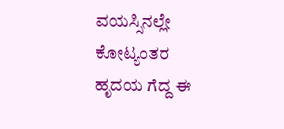ವಯಸ್ಸಿನಲ್ಲೇ ಕೋಟ್ಯಂತರ ಹೃದಯ ಗೆದ್ದ ಈ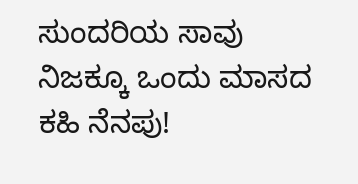ಸುಂದರಿಯ ಸಾವು ನಿಜಕ್ಕೂ ಒಂದು ಮಾಸದ ಕಹಿ ನೆನಪು!